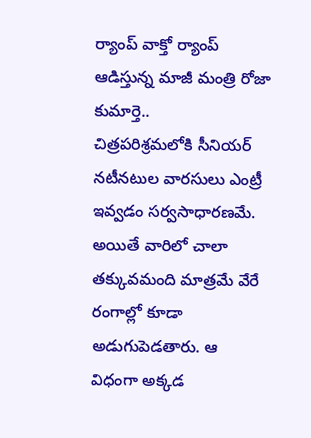ర్యాంప్ వాక్తో ర్యాంప్ ఆడిస్తున్న మాజీ మంత్రి రోజా కుమార్తె..
చిత్రపరిశ్రమలోకి సీనియర్ నటీనటుల వారసులు ఎంట్రీ ఇవ్వడం సర్వసాధారణమే. అయితే వారిలో చాలా తక్కువమంది మాత్రమే వేరే రంగాల్లో కూడా అడుగుపెడతారు. ఆ విధంగా అక్కడ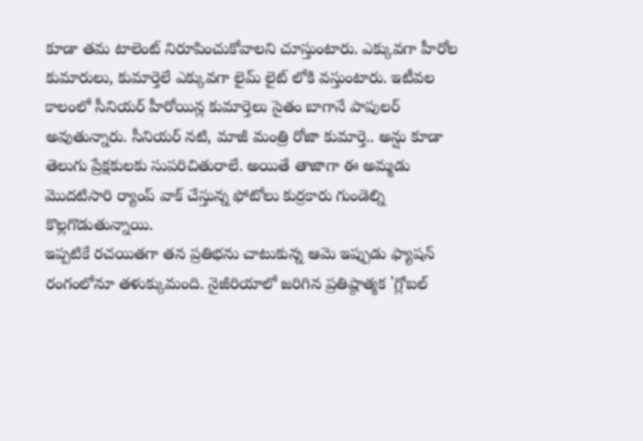కూడా తమ టాలెంట్ నిరూపించుకోవాలని చూస్తుంటారు. ఎక్కువగా హీరోల కుమారులు, కుమార్తెలే ఎక్కువగా లైమ్ లైట్ లోకి వస్తుంటారు. ఇటీవల కాలంలో సీనియర్ హీరోయిన్ల కుమార్తెలు సైతం బాగానే పాపులర్ అవుతున్నారు. సీనియర్ నటి, మాజీ మంత్రి రోజా కుమార్తె.. అన్షు కూడా తెలుగు ప్రేక్షకులకు సుపరిచితురాలే. అయితే తాజాగా ఈ అమ్మడు మొదటిసారి ర్యాంప్ వాక్ చేస్తున్న ఫోటోలు కుర్రకారు గుండెల్ని కొల్లగొడుతున్నాయి.
ఇప్పటికే రచయితగా తన ప్రతిభను చాటుకున్న ఆమె ఇప్పుడు ఫ్యాషన్ రంగంలోనూ తళుక్కుమంది. నైజీరియాలో జరిగిన ప్రతిష్ఠాత్మక 'గ్లోబల్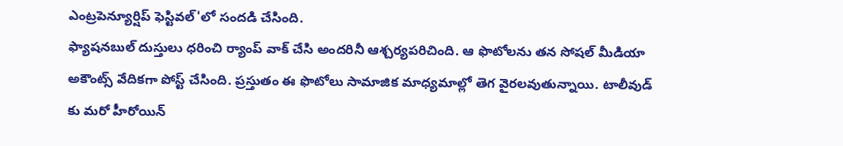ఎంట్రపెన్యూర్షిప్ ఫెస్టివల్'లో సందడి చేసింది.
ఫ్యాషనబుల్ దుస్తులు ధరించి ర్యాంప్ వాక్ చేసి అందరినీ ఆశ్చర్యపరిచింది. ఆ ఫొటోలను తన సోషల్ మీడియా అకౌంట్స్ వేదికగా పోస్ట్ చేసింది. ప్రస్తుతం ఈ ఫొటోలు సామాజిక మాధ్యమాల్లో తెగ వైరలవుతున్నాయి. టాలీవుడ్ కు మరో హీరోయిన్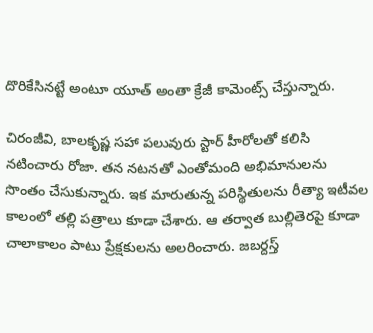దొరికేసినట్టే అంటూ యూత్ అంతా క్రేజీ కామెంట్స్ చేస్తున్నారు.

చిరంజీవి, బాలకృష్ణ సహా పలువురు స్టార్ హీరోలతో కలిసి నటించారు రోజా. తన నటనతో ఎంతోమంది అభిమానులను సొంతం చేసుకున్నారు. ఇక మారుతున్న పరిస్థితులను రీత్యా ఇటీవల కాలంలో తల్లి పత్రాలు కూడా చేశారు. ఆ తర్వాత బుల్లితెరపై కూడా చాలాకాలం పాటు ప్రేక్షకులను అలరించారు. జబర్దస్త్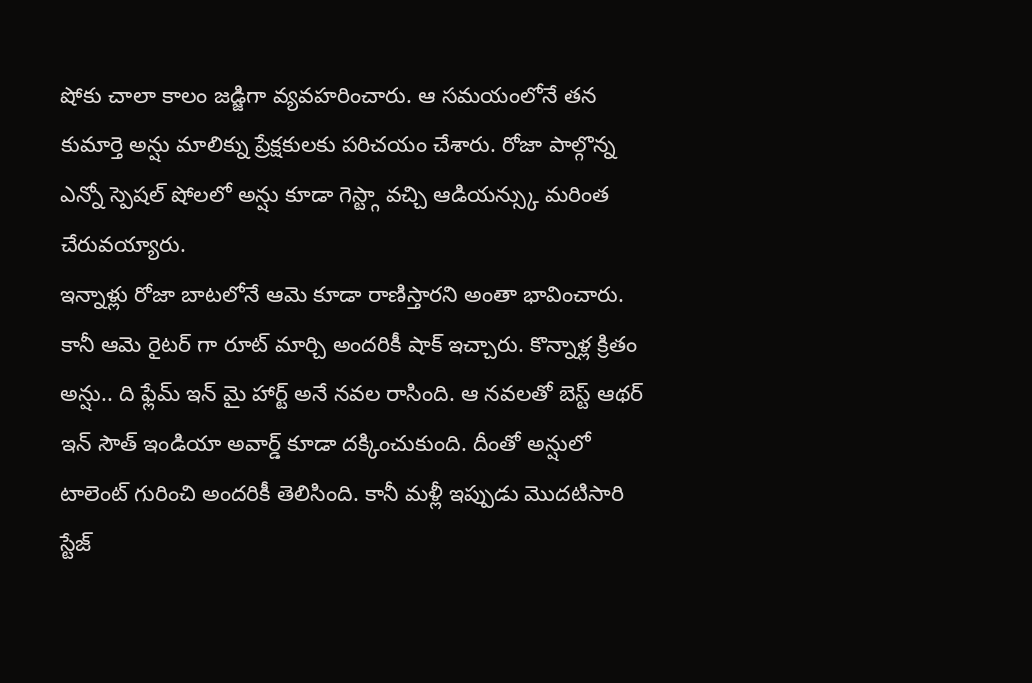షోకు చాలా కాలం జడ్జిగా వ్యవహరించారు. ఆ సమయంలోనే తన కుమార్తె అన్షు మాలిక్ను ప్రేక్షకులకు పరిచయం చేశారు. రోజా పాల్గొన్న ఎన్నో స్పెషల్ షోలలో అన్షు కూడా గెస్ట్గా వచ్చి ఆడియన్స్కు మరింత చేరువయ్యారు.
ఇన్నాళ్లు రోజా బాటలోనే ఆమె కూడా రాణిస్తారని అంతా భావించారు. కానీ ఆమె రైటర్ గా రూట్ మార్చి అందరికీ షాక్ ఇచ్చారు. కొన్నాళ్ల క్రితం అన్షు.. ది ఫ్లేమ్ ఇన్ మై హార్ట్ అనే నవల రాసింది. ఆ నవలతో బెస్ట్ ఆథర్ ఇన్ సౌత్ ఇండియా అవార్డ్ కూడా దక్కించుకుంది. దీంతో అన్షులో టాలెంట్ గురించి అందరికీ తెలిసింది. కానీ మళ్లీ ఇప్పుడు మొదటిసారి స్టేజ్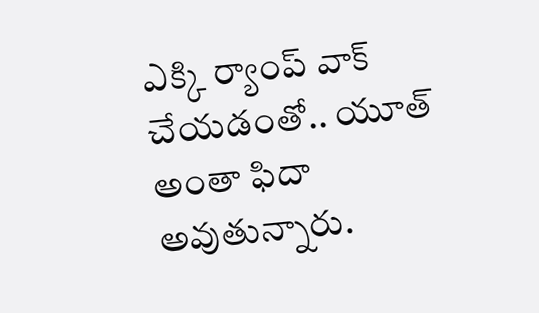ఎక్కి ర్యాంప్ వాక్ చేయడంతో.. యూత్ అంతా ఫిదా అవుతున్నారు.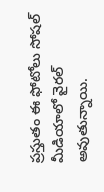ప్రస్తుతం ఈ ఫోటోలు సోషల్ మీడియాలో వైరల్ అవుతున్నాయి.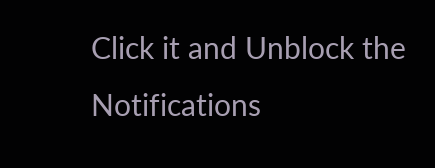Click it and Unblock the Notifications